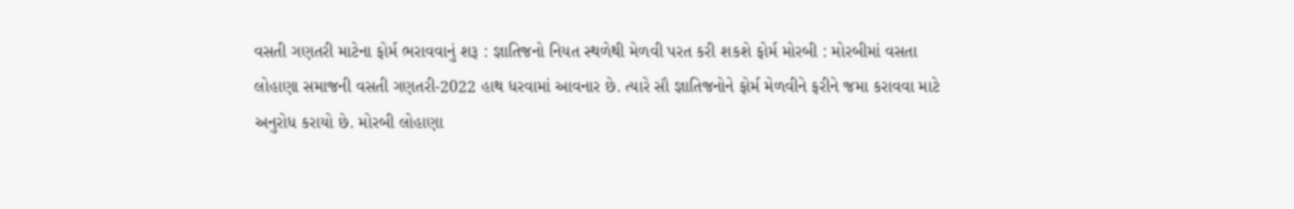વસતી ગણતરી માટેના ફોર્મ ભરાવવાનું શરૂ : જ્ઞાતિજનો નિયત સ્થળેથી મેળવી પરત કરી શકશે ફોર્મ મોરબી : મોરબીમાં વસતા લોહાણા સમાજની વસતી ગણતરી-2022 હાથ ધરવામાં આવનાર છે. ત્યારે સૌ જ્ઞાતિજનોને ફોર્મ મેળવીને ફરીને જમા કરાવવા માટે અનુરોધ કરાયો છે. મોરબી લોહાણા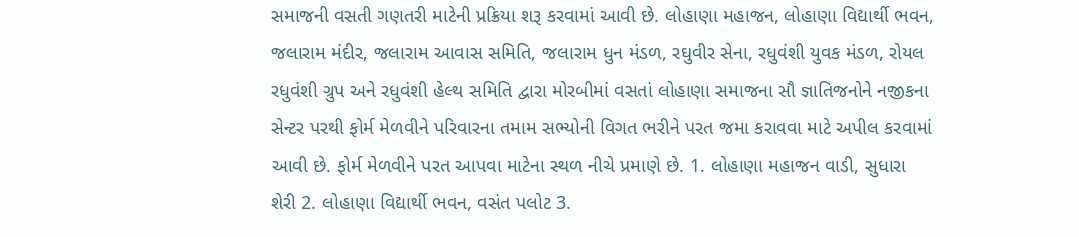સમાજની વસતી ગણતરી માટેની પ્રક્રિયા શરૂ કરવામાં આવી છે. લોહાણા મહાજન, લોહાણા વિદ્યાર્થી ભવન, જલારામ મંદીર, જલારામ આવાસ સમિતિ, જલારામ ધુન મંડળ, રઘુવીર સેના, રધુવંશી યુવક મંડળ, રોયલ રધુવંશી ગ્રુપ અને રધુવંશી હેલ્થ સમિતિ દ્વારા મોરબીમાં વસતાં લોહાણા સમાજના સૌ જ્ઞાતિજનોને નજીકના સેન્ટર પરથી ફોર્મ મેળવીને પરિવારના તમામ સભ્યોની વિગત ભરીને પરત જમા કરાવવા માટે અપીલ કરવામાં આવી છે. ફોર્મ મેળવીને પરત આપવા માટેના સ્થળ નીચે પ્રમાણે છે. 1. લોહાણા મહાજન વાડી, સુધારા શેરી 2. લોહાણા વિદ્યાર્થી ભવન, વસંત પલોટ 3.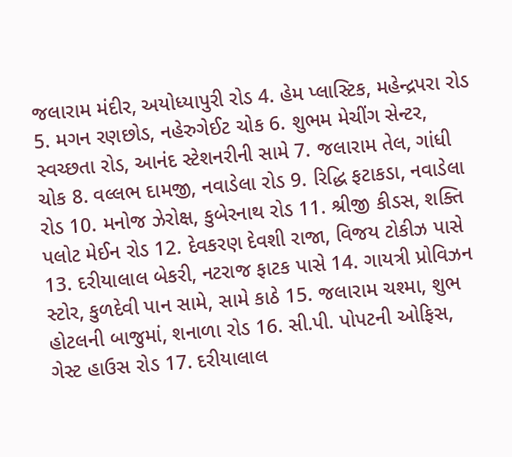જલારામ મંદીર, અયોધ્યાપુરી રોડ 4. હેમ પ્લાસ્ટિક, મહેન્દ્રપરા રોડ 5. મગન રણછોડ, નહેરુગેઈટ ચોક 6. શુભમ મેચીંગ સેન્ટર, સ્વચ્છતા રોડ, આનંદ સ્ટેશનરીની સામે 7. જલારામ તેલ, ગાંધી ચોક 8. વલ્લભ દામજી, નવાડેલા રોડ 9. રિદ્ધિ ફટાકડા, નવાડેલા રોડ 10. મનોજ ઝેરોક્ષ, કુબેરનાથ રોડ 11. શ્રીજી કીડસ, શક્તિ પલોટ મેઈન રોડ 12. દેવકરણ દેવશી રાજા, વિજય ટોકીઝ પાસે 13. દરીયાલાલ બેકરી, નટરાજ ફાટક પાસે 14. ગાયત્રી પ્રોવિઝન સ્ટોર, કુળદેવી પાન સામે, સામે કાઠે 15. જલારામ ચશ્મા, શુભ હોટલની બાજુમાં, શનાળા રોડ 16. સી.પી. પોપટની ઓફિસ, ગેસ્ટ હાઉસ રોડ 17. દરીયાલાલ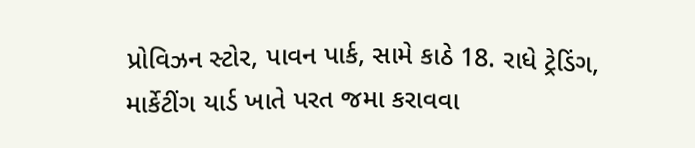પ્રોવિઝન સ્ટોર, પાવન પાર્ક, સામે કાઠે 18. રાધે ટ્રેડિંગ, માર્કેટીંગ યાર્ડ ખાતે પરત જમા કરાવવા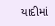યાદીમાં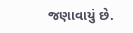જણાવાયું છે.